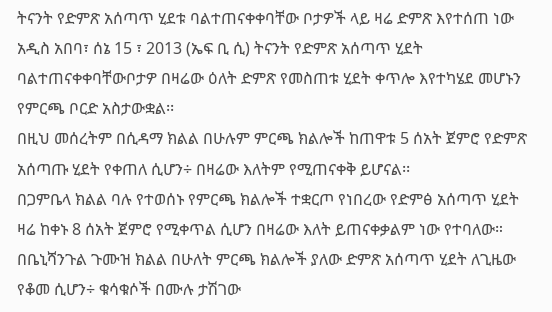ትናንት የድምጽ አሰጣጥ ሂደቱ ባልተጠናቀቀባቸው ቦታዎች ላይ ዛሬ ድምጽ እየተሰጠ ነው
አዲስ አበባ፣ ሰኔ 15 ፣ 2013 (ኤፍ ቢ ሲ) ትናንት የድምጽ አሰጣጥ ሂደት ባልተጠናቀቀባቸውቦታዎ በዛሬው ዕለት ድምጽ የመስጠቱ ሂደት ቀጥሎ እየተካሄደ መሆኑን የምርጫ ቦርድ አስታውቋል፡፡
በዚህ መሰረትም በሲዳማ ክልል በሁሉም ምርጫ ክልሎች ከጠዋቱ 5 ሰአት ጀምሮ የድምጽ አሰጣጡ ሂደት የቀጠለ ሲሆን÷ በዛሬው እለትም የሚጠናቀቅ ይሆናል፡፡
በጋምቤላ ክልል ባሉ የተወሰኑ የምርጫ ክልሎች ተቋርጦ የነበረው የድምፅ አሰጣጥ ሂደት ዛሬ ከቀኑ 8 ሰአት ጀምሮ የሚቀጥል ሲሆን በዛሬው እለት ይጠናቀቃልም ነው የተባለው።
በቤኒሻንጉል ጉሙዝ ክልል በሁለት ምርጫ ክልሎች ያለው ድምጽ አሰጣጥ ሂደት ለጊዜው የቆመ ሲሆን÷ ቁሳቁሶች በሙሉ ታሽገው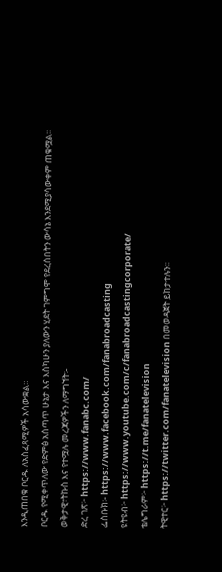እንዲጠበቁ ቦርዱ ለአስፈጻሚዎች አሳውቋል።
ቦርዱ የሚቀጥለው የድምፅ አሰጣጥ ሁኔታ እና እስካሁን ያለውን ሂደት ገምግሞ የደረሰበትን ውሳኔ እንደሚያሳውቀም ጠቁሟል፡፡
ወቅታዊ፣ትኩስ እና የተሟሉ መረጃዎችን ለማግኘት፡-
ድረ ገጽ፦ https://www.fanabc.com/
ፌስቡክ፡- https://www.facebook.com/fanabroadcasting
ዩትዩብ፦ https://www.youtube.com/c/fanabroadcastingcorporate/
ቴሌግራም፦ https://t.me/fanatelevision
ትዊተር፦ https://twitter.com/fanatelevision በመወዳጀት ይከታተሉን፡፡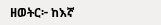ዘወትር፦ ከእኛ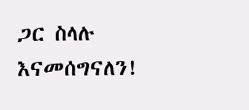ጋር ስላሉ እናመሰግናለን!